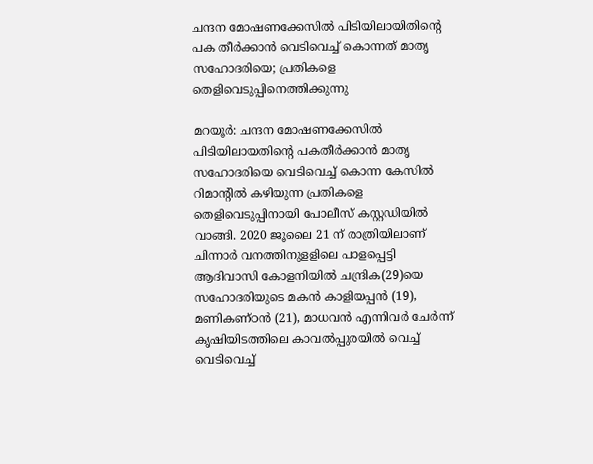ചന്ദന മോഷണക്കേസില്‍ പിടിയിലായിതിന്റെ പക തീര്‍ക്കാന്‍ വെടിവെച്ച് കൊന്നത് മാതൃ സഹോദരിയെ; പ്രതികളെ തെളിവെടുപ്പിനെത്തിക്കുന്നു

മറയൂര്‍: ചന്ദന മോഷണക്കേസില്‍ പിടിയിലായതിന്റെ പകതീര്‍ക്കാന്‍ മാതൃ സഹോദരിയെ വെടിവെച്ച് കൊന്ന കേസില്‍ റിമാന്‍റില്‍ കഴിയുന്ന പ്രതികളെ തെളിവെടുപ്പിനായി പോലീസ് കസ്റ്റഡിയില്‍ വാങ്ങി. 2020 ജൂലൈ 21 ന് രാത്രിയിലാണ് ചിന്നാര്‍ വനത്തിനുളളിലെ പാളപ്പെട്ടി ആദിവാസി കോളനിയില്‍ ചന്ദ്രിക(29)യെ സഹോദരിയുടെ മകന്‍ കാളിയപ്പന്‍ (19), മണികണ്ഠന്‍ (21), മാധവന്‍ എന്നിവര്‍ ചേര്‍ന്ന് കൃഷിയിടത്തിലെ കാവല്‍പ്പുരയില്‍ വെച്ച് വെടിവെച്ച്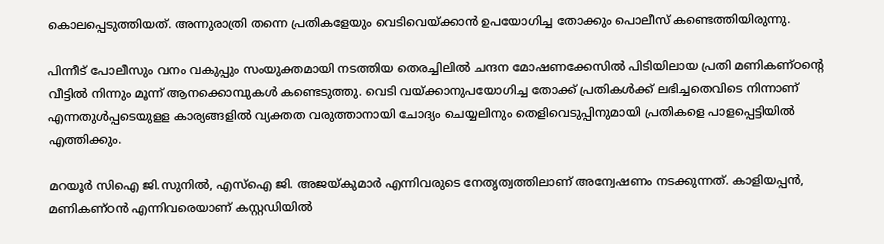കൊലപ്പെടുത്തിയത്. അന്നുരാത്രി തന്നെ പ്രതികളേയും വെടിവെയ്ക്കാന്‍ ഉപയോഗിച്ച തോക്കും പൊലീസ് കണ്ടെത്തിയിരുന്നു.

പിന്നീട് പോലീസും വനം വകുപ്പും സംയുക്തമായി നടത്തിയ തെരച്ചിലില്‍ ചന്ദന മോഷണക്കേസില്‍ പിടിയിലായ പ്രതി മണികണ്ഠന്റെ വീട്ടില്‍ നിന്നും മൂന്ന് ആനക്കൊമ്പുകള്‍ കണ്ടെടുത്തു. വെടി വയ്ക്കാനുപയോഗിച്ച തോക്ക് പ്രതികള്‍ക്ക് ലഭിച്ചതെവിടെ നിന്നാണ് എന്നതുള്‍പ്പടെയുളള കാര്യങ്ങളില്‍ വ്യക്തത വരുത്താനായി ചോദ്യം ചെയ്യലിനും തെളിവെടുപ്പിനുമായി പ്രതികളെ പാളപ്പെട്ടിയില്‍ എത്തിക്കും.

മറയൂര്‍ സിഐ ജി.സുനില്‍, എസ്‌ഐ ജി. അജയ്കുമാര്‍ എന്നിവരുടെ നേതൃത്വത്തിലാണ് അന്വേഷണം നടക്കുന്നത്. കാളിയപ്പന്‍, മണികണ്ഠന്‍ എന്നിവരെയാണ് കസ്റ്റഡിയില്‍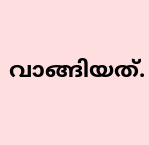വാങ്ങിയത്.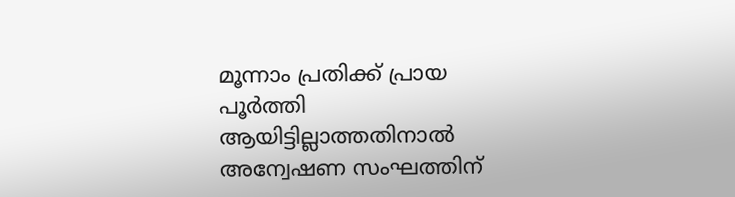മൂന്നാം പ്രതിക്ക് പ്രായ പൂര്‍ത്തി ആയിട്ടില്ലാത്തതിനാല്‍ അന്വേഷണ സംഘത്തിന്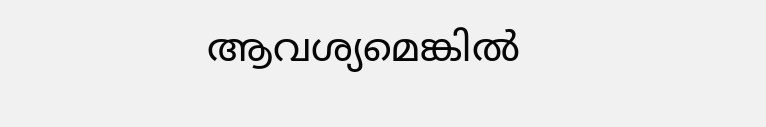ആവശ്യമെങ്കില്‍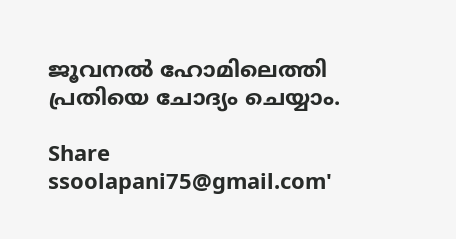ജൂവനല്‍ ഹോമിലെത്തി പ്രതിയെ ചോദ്യം ചെയ്യാം.

Share
ssoolapani75@gmail.com'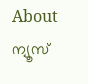About ന്യൂസ്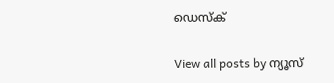ഡെസ്ക്

View all posts by ന്യൂസ്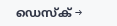ഡെസ്ക് →